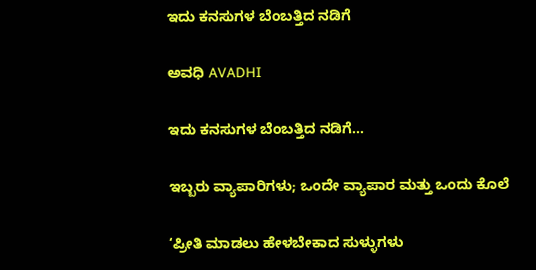ಇದು ಕನಸುಗಳ ಬೆಂಬತ್ತಿದ ನಡಿಗೆ‍

ಅವಧಿ AVADHI

ಇದು ಕನಸುಗಳ ಬೆಂಬತ್ತಿದ ನಡಿಗೆ...

ಇಬ್ಬರು ವ್ಯಾಪಾರಿಗಳು; ಒಂದೇ ವ್ಯಾಪಾರ ಮತ್ತು ಒಂದು ಕೊಲೆ

‘ಪ್ರೀತಿ ಮಾಡಲು ಹೇಳಬೇಕಾದ ಸುಳ್ಳುಗಳು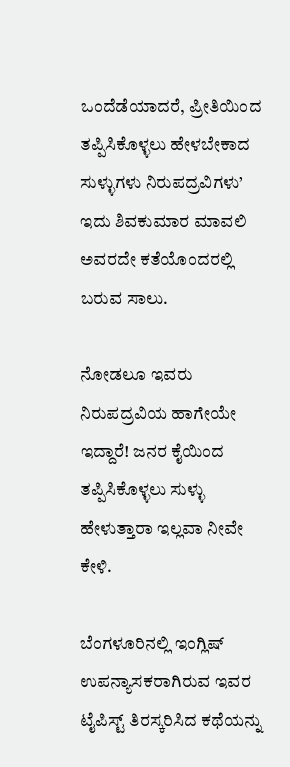ಒಂದೆಡೆಯಾದರೆ, ಪ್ರೀತಿಯಿಂದ ತಪ್ಪಿಸಿಕೊಳ್ಳಲು ಹೇಳಬೇಕಾದ ಸುಳ್ಳುಗಳು ನಿರುಪದ್ರವಿಗಳು’ ಇದು ಶಿವಕುಮಾರ ಮಾವಲಿ ಅವರದೇ ಕತೆಯೊಂದರಲ್ಲಿ ಬರುವ ಸಾಲು.

ನೋಡಲೂ ಇವರು ನಿರುಪದ್ರವಿಯ ಹಾಗೇಯೇ ಇದ್ದಾರೆ! ಜನರ ಕೈಯಿಂದ ತಪ್ಪಿಸಿಕೊಳ್ಳಲು ಸುಳ್ಳು ಹೇಳುತ್ತಾರಾ ಇಲ್ಲವಾ ನೀವೇ ಕೇಳಿ.

ಬೆಂಗಳೂರಿನಲ್ಲಿ ಇಂಗ್ಲಿಷ್ ಉಪನ್ಯಾಸಕರಾಗಿರುವ ಇವರ ಟೈಪಿಸ್ಟ್ ತಿರಸ್ಕರಿಸಿದ ಕಥೆಯನ್ನು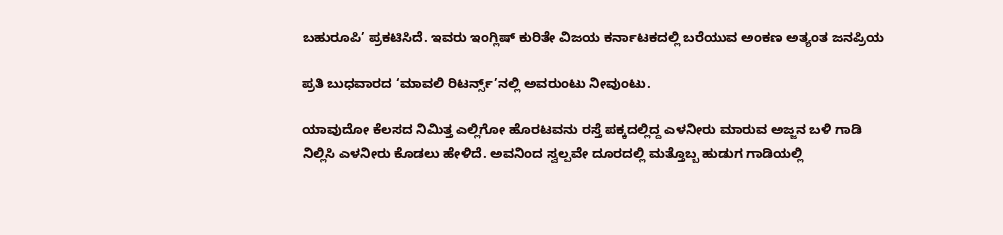ಬಹುರೂಪಿ’ ಪ್ರಕಟಿಸಿದೆ. ಇವರು ಇಂಗ್ಲಿಷ್ ಕುರಿತೇ ವಿಜಯ ಕರ್ನಾಟಕದಲ್ಲಿ ಬರೆಯುವ ಅಂಕಣ ಅತ್ಯಂತ ಜನಪ್ರಿಯ

ಪ್ರತಿ ಬುಧವಾರದ ‘ಮಾವಲಿ ರಿಟರ್ನ್ಸ್’ನಲ್ಲಿ ಅವರುಂಟು ನೀವುಂಟು.

ಯಾವುದೋ ಕೆಲಸದ‌ ನಿಮಿತ್ತ ಎಲ್ಲಿಗೋ ಹೊರಟವನು ರಸ್ತೆ ಪಕ್ಕದಲ್ಲಿದ್ದ ಎಳನೀರು ಮಾರುವ ಅಜ್ಜನ ಬಳಿ ಗಾಡಿ ನಿಲ್ಲಿಸಿ ಎಳನೀರು ಕೊಡಲು ಹೇಳಿದೆ. ಅವನಿಂದ ಸ್ವಲ್ಪವೇ ದೂರದಲ್ಲಿ ಮತ್ತೊಬ್ಬ ಹುಡುಗ ಗಾಡಿಯಲ್ಲಿ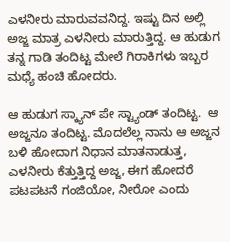ಎಳನೀರು ಮಾರುವವನಿದ್ದ‌. ಇಷ್ಟು ದಿನ ಅಲ್ಲಿ ಅಜ್ಜ ಮಾತ್ರ ಎಳನೀರು ಮಾರುತ್ತಿದ್ದ. ಆ ಹುಡುಗ ತನ್ನ ಗಾಡಿ ತಂದಿಟ್ಟ ಮೇಲೆ ಗಿರಾಕಿಗಳು ಇಬ್ಬರ ಮಧ್ಯೆ ಹಂಚಿ ಹೋದರು.

ಆ ಹುಡುಗ ಸ್ಕ್ಯಾನ್ ಪೇ ಸ್ಟ್ಯಾಂಡ್ ತಂದಿಟ್ಟ.  ಆ ಅಜ್ಜನೂ ತಂದಿಟ್ಟ. ಮೊದಲೆಲ್ಲ ನಾನು ಆ ಅಜ್ಜನ ಬಳಿ ಹೋದಾಗ ನಿಧಾನ ಮಾತನಾಡುತ್ತ, ಎಳನೀರು ಕೆತ್ತುತ್ತಿದ್ದ ಅಜ್ಜ, ಈಗ ಹೋದರೆ ಪಟಪಟನೆ ಗಂಜಿಯೋ, ನೀರೋ ಎಂದು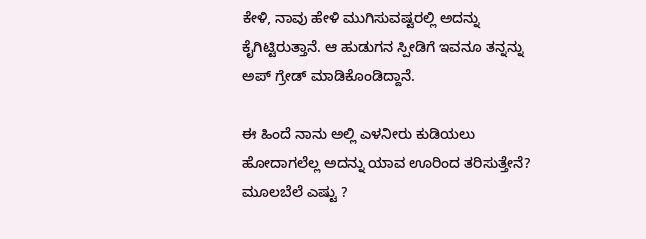ಕೇಳಿ, ನಾವು ಹೇಳಿ ಮುಗಿಸುವಷ್ಟರಲ್ಲಿ ಅದನ್ನು ಕೈಗಿಟ್ಟಿರುತ್ತಾನೆ. ಆ ಹುಡುಗನ ಸ್ಪೀಡಿಗೆ ಇವನೂ ತನ್ನನ್ನು ಅಪ್ ಗ್ರೇಡ್ ಮಾಡಿಕೊಂಡಿದ್ದಾನೆ.

ಈ ಹಿಂದೆ ನಾನು ಅಲ್ಲಿ ಎಳನೀರು ಕುಡಿಯಲು ಹೋದಾಗಲೆಲ್ಲ ಅದನ್ನು ಯಾವ ಊರಿಂದ ತರಿಸುತ್ತೇನೆ? ಮೂಲಬೆಲೆ ಎಷ್ಟು ?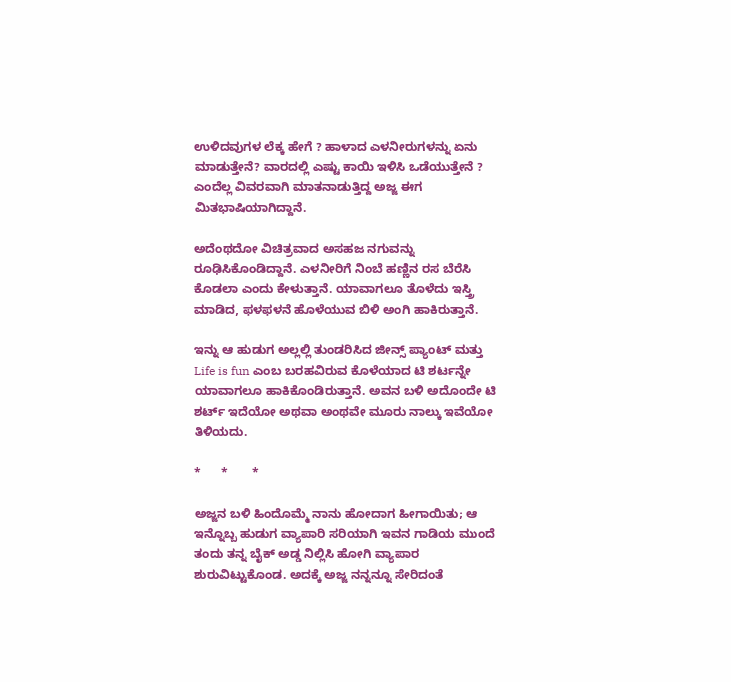ಉಳಿದವುಗಳ ಲೆಕ್ಕ ಹೇಗೆ ? ಹಾಳಾದ ಎಳನೀರುಗಳನ್ನು ಏನು ಮಾಡುತ್ತೇನೆ? ವಾರದಲ್ಲಿ ಎಷ್ಟು ಕಾಯಿ ಇಳಿಸಿ ಒಡೆಯುತ್ತೇನೆ ? ಎಂದೆಲ್ಲ ವಿವರವಾಗಿ ಮಾತನಾಡುತ್ತಿದ್ದ ಅಜ್ಜ ಈಗ ಮಿತಭಾಷಿಯಾಗಿದ್ದಾನೆ.

ಅದೆಂಥದೋ ವಿಚಿತ್ರವಾದ ಅಸಹಜ ನಗುವನ್ನು ರೂಢಿಸಿಕೊಂಡಿದ್ದಾನೆ. ಎಳನೀರಿಗೆ ನಿಂಬೆ ಹಣ್ಣಿನ ರಸ ಬೆರೆಸಿ ಕೊಡಲಾ ಎಂದು ಕೇಳುತ್ತಾನೆ. ಯಾವಾಗಲೂ ತೊಳೆದು ಇಸ್ತ್ರಿ ಮಾಡಿದ, ಫಳಫಳನೆ ಹೊಳೆಯುವ ಬಿಳಿ ಅಂಗಿ ಹಾಕಿರುತ್ತಾನೆ.

ಇನ್ನು ಆ ಹುಡುಗ ಅಲ್ಲಲ್ಲಿ ತುಂಡರಿಸಿದ ಜೀನ್ಸ್ ಪ್ಯಾಂಟ್ ಮತ್ತು   Life is fun ಎಂಬ ಬರಹವಿರುವ ಕೊಳೆಯಾದ ಟಿ ಶರ್ಟನ್ನೇ ಯಾವಾಗಲೂ ಹಾಕಿಕೊಂಡಿರುತ್ತಾನೆ. ಅವನ ಬಳಿ ಅದೊಂದೇ ಟಿ ಶರ್ಟ್ ಇದೆಯೋ ಅಥವಾ ಅಂಥವೇ ಮೂರು ನಾಲ್ಕು ಇವೆಯೋ ತಿಳಿಯದು.

*      *       *

ಅಜ್ಜನ ಬಳಿ ಹಿಂದೊಮ್ಮೆ ನಾನು ಹೋದಾಗ ಹೀಗಾಯಿತು; ಆ ಇನ್ನೊಬ್ಬ ಹುಡುಗ ವ್ಯಾಪಾರಿ ಸರಿಯಾಗಿ ಇವನ ಗಾಡಿಯ ಮುಂದೆ ತಂದು ತನ್ನ ಬೈಕ್ ಅಡ್ಡ ನಿಲ್ಲಿಸಿ ಹೋಗಿ ವ್ಯಾಪಾರ ಶುರುವಿಟ್ಟುಕೊಂಡ. ಅದಕ್ಕೆ ಅಜ್ಜ ನನ್ನನ್ನೂ ಸೇರಿದಂತೆ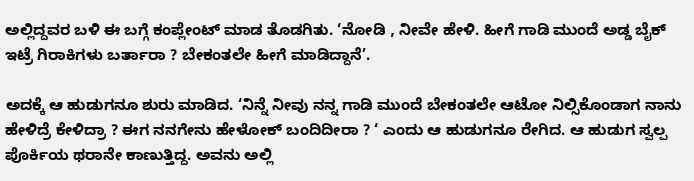ಅಲ್ಲಿದ್ದವರ ಬಳಿ ಈ ಬಗ್ಗೆ ಕಂಪ್ಲೇಂಟ್ ಮಾಡ ತೊಡಗಿತು. ‘ನೋಡಿ , ನೀವೇ ಹೇಳಿ. ಹೀಗೆ ಗಾಡಿ ಮುಂದೆ ಅಡ್ಡ ಬೈಕ್ ಇಟ್ರೆ ಗಿರಾಕಿಗಳು ಬರ್ತಾರಾ ? ಬೇಕಂತಲೇ ಹೀಗೆ ಮಾಡಿದ್ದಾನೆ’.

ಅದಕ್ಕೆ ಆ ಹುಡುಗನೂ ಶುರು ಮಾಡಿದ. ‘ನಿನ್ನೆ ನೀವು ನನ್ನ ಗಾಡಿ ಮುಂದೆ ಬೇಕಂತಲೇ ಆಟೋ ನಿಲ್ಸಿಕೊಂಡಾಗ ನಾನು ಹೇಳಿದ್ರೆ ಕೇಳಿದ್ರಾ ? ಈಗ ನನಗೇನು ಹೇಳೋಕ್ ಬಂದಿದೀರಾ ? ‘ ಎಂದು ಆ ಹುಡುಗನೂ ರೇಗಿದ. ಆ ಹುಡುಗ ಸ್ವಲ್ಪ ಪೊರ್ಕಿಯ ಥರಾನೇ ಕಾಣುತ್ತಿದ್ದ. ಅವನು ಅಲ್ಲಿ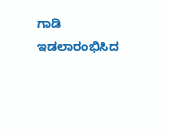ಗಾಡಿ ಇಡಲಾರಂಭಿಸಿದ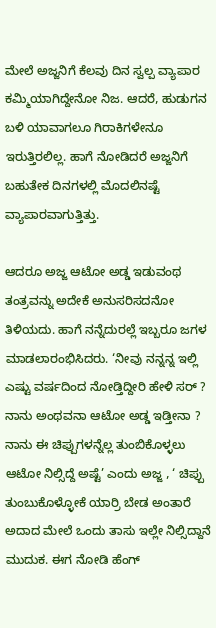ಮೇಲೆ ಅಜ್ಜನಿಗೆ ಕೆಲವು ದಿನ ಸ್ವಲ್ಪ ವ್ಯಾಪಾರ ಕಮ್ಮಿಯಾಗಿದ್ದೇನೋ ನಿಜ. ಆದರೆ, ಹುಡುಗನ ಬಳಿ ಯಾವಾಗಲೂ ಗಿರಾಕಿಗಳೇನೂ ಇರುತ್ತಿರಲಿಲ್ಲ. ಹಾಗೆ ನೋಡಿದರೆ ಅಜ್ಜನಿಗೆ ಬಹುತೇಕ ದಿನಗಳಲ್ಲಿ ಮೊದಲಿನಷ್ಟೆ ವ್ಯಾಪಾರವಾಗುತ್ತಿತ್ತು.

ಆದರೂ ಅಜ್ಜ ಆಟೋ ಅಡ್ಡ ಇಡುವಂಥ ತಂತ್ರವನ್ನು ಅದೇಕೆ ಅನುಸರಿಸದನೋ ತಿಳಿಯದು. ಹಾಗೆ ನನ್ನೆದುರಲ್ಲೆ ಇಬ್ಬರೂ ಜಗಳ‌ ಮಾಡಲಾರಂಭಿಸಿದರು. ‘ನೀವು ನನ್ನನ್ನ ಇಲ್ಲಿ ಎಷ್ಟು ವರ್ಷದಿಂದ ನೋಡ್ತಿದ್ದೀರಿ‌ ಹೇಳಿ‌ ಸರ್ ? ನಾನು ಅಂಥವನಾ ಆಟೋ ಅಡ್ಡ ಇಡ್ತೀನಾ ? ನಾನು ಈ ಚಿಪ್ಪುಗಳನ್ನೆಲ್ಲ ತುಂಬಿಕೊಳ್ಳಲು ಆಟೋ ನಿಲ್ಸಿದ್ದೆ ಅಷ್ಟೆ’ ಎಂದು ಅಜ್ಜ , ‘ ಚಿಪ್ಪು ತುಂಬುಕೊಳ್ಳೋಕೆ ಯಾರ್ರಿ ಬೇಡ ಅಂತಾರೆ ಅದಾದ ಮೇಲೆ ಒಂದು ತಾಸು ಇಲ್ಲೇ ನಿಲ್ಸಿದ್ದಾನೆ ಮುದುಕ. ಈಗ ನೋಡಿ ಹೆಂಗ್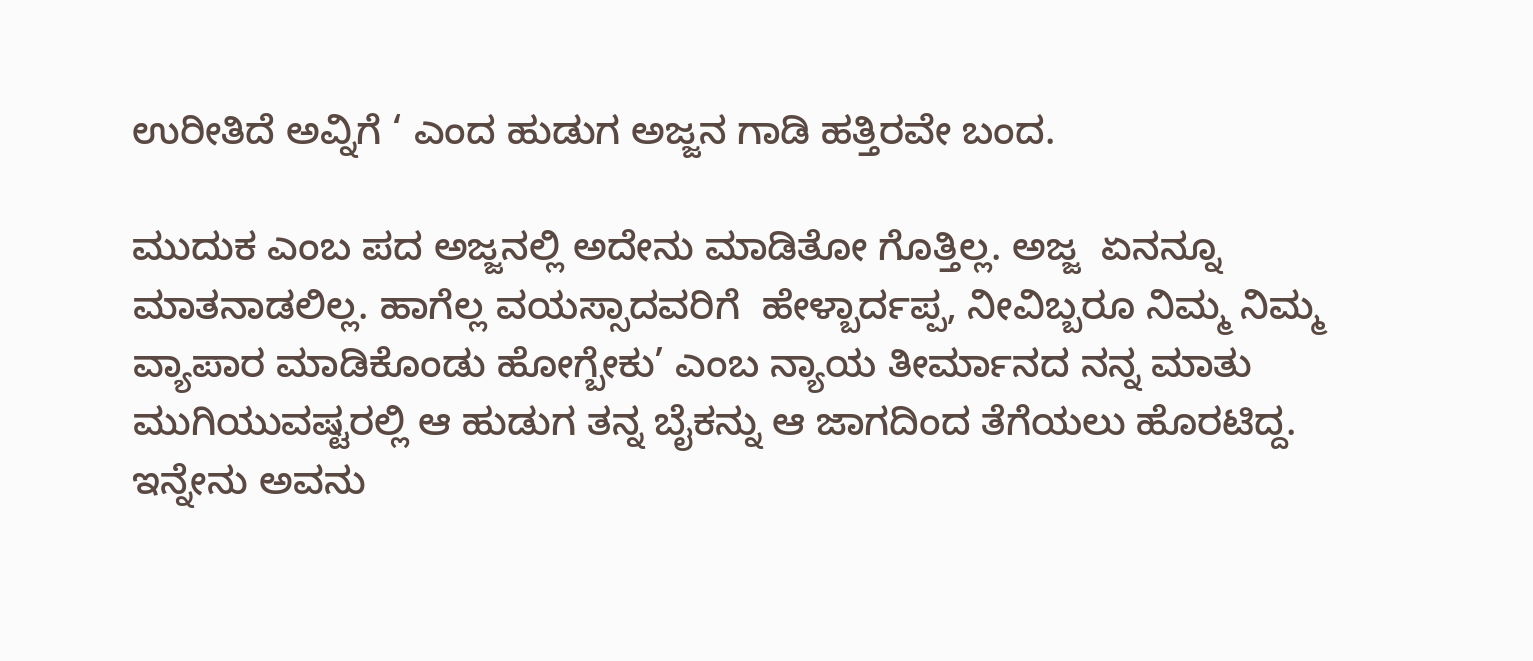ಉರೀತಿದೆ ಅವ್ನಿಗೆ ‘ ಎಂದ ಹುಡುಗ ಅಜ್ಜನ ಗಾಡಿ ಹತ್ತಿರವೇ ಬಂದ.

ಮುದುಕ ಎಂಬ ಪದ ಅಜ್ಜನಲ್ಲಿ ಅದೇನು ಮಾಡಿತೋ ಗೊತ್ತಿಲ್ಲ. ಅಜ್ಜ  ಏನನ್ನೂ ಮಾತನಾಡಲಿಲ್ಲ. ಹಾಗೆಲ್ಲ ವಯಸ್ಸಾದವರಿಗೆ  ಹೇಳ್ಬಾರ್ದಪ್ಪ, ನೀವಿಬ್ಬರೂ ನಿಮ್ಮ ನಿಮ್ಮ ವ್ಯಾಪಾರ ಮಾಡಿಕೊಂಡು ಹೋಗ್ಬೇಕು’ ಎಂಬ ನ್ಯಾಯ ತೀರ್ಮಾನದ ನನ್ನ ಮಾತು ಮುಗಿಯುವಷ್ಟರಲ್ಲಿ ಆ ಹುಡುಗ ತನ್ನ ಬೈಕನ್ನು ಆ ಜಾಗದಿಂದ ತೆಗೆಯಲು ಹೊರಟಿದ್ದ. ಇನ್ನೇನು ಅವನು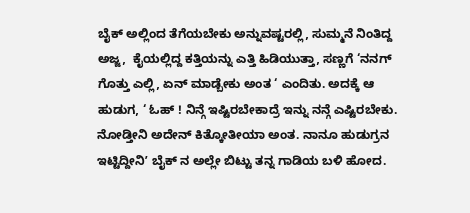ಬೈಕ್ ಅಲ್ಲಿಂದ ತೆಗೆಯಬೇಕು ಅನ್ನುವಷ್ಟರಲ್ಲಿ, ಸುಮ್ಮನೆ ನಿಂತಿದ್ದ ಅಜ್ಜ,  ಕೈಯಲ್ಲಿದ್ದ ಕತ್ತಿಯನ್ನು ಎತ್ತಿ ಹಿಡಿಯುತ್ತಾ, ಸಣ್ಣಗೆ ‘ನನಗ್ ಗೊತ್ತು ಎಲ್ಲಿ, ಏನ್ ಮಾಡ್ಬೇಕು ಅಂತ ‘ ಎಂದಿತು. ಅದಕ್ಕೆ ಆ ಹುಡುಗ, ‘ ಓಹ್ ! ನಿನ್ಗೆ ಇಷ್ಟಿರಬೇಕಾದ್ರೆ ಇನ್ನು ನನ್ಗೆ ಎಷ್ಟಿರಬೇಕು. ನೋಡ್ತೀನಿ ಅದೇನ್ ಕಿತ್ಕೋತೀಯಾ ಅಂತ. ನಾನೂ ಹುಡುಗ್ರನ ಇಟ್ಟಿದ್ದೀನಿʼ ಬೈಕ್ ನ ಅಲ್ಲೇ ಬಿಟ್ಟು ತನ್ನ ಗಾಡಿಯ ಬಳಿ ಹೋದ.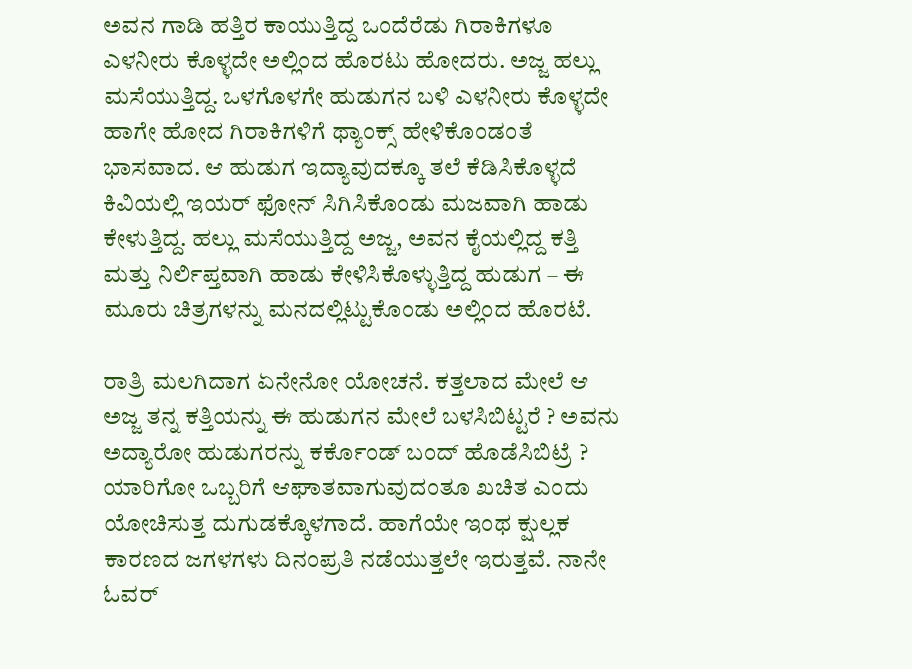ಅವನ ಗಾಡಿ ಹತ್ತಿರ ಕಾಯುತ್ತಿದ್ದ ಒಂದೆರೆಡು ಗಿರಾಕಿಗಳೂ ಎಳನೀರು ಕೊಳ್ಳದೇ ಅಲ್ಲಿಂದ ಹೊರಟು ಹೋದರು. ಅಜ್ಜ ಹಲ್ಲು ಮಸೆಯುತ್ತಿದ್ದ. ಒಳಗೊಳಗೇ ಹುಡುಗನ ಬಳಿ ಎಳನೀರು ಕೊಳ್ಳದೇ ಹಾಗೇ ಹೋದ ಗಿರಾಕಿಗಳಿಗೆ ಥ್ಯಾಂಕ್ಸ್ ಹೇಳಿಕೊಂಡಂತೆ ಭಾಸವಾದ. ಆ ಹುಡುಗ ಇದ್ಯಾವುದಕ್ಕೂ ತಲೆ ಕೆಡಿಸಿಕೊಳ್ಳದೆ ಕಿವಿಯಲ್ಲಿ ಇಯರ್ ಫೋನ್ ಸಿಗಿಸಿಕೊಂಡು ಮಜವಾಗಿ ಹಾಡು ಕೇಳುತ್ತಿದ್ದ. ಹಲ್ಲು ಮಸೆಯುತ್ತಿದ್ದ ಅಜ್ಜ, ಅವನ ಕೈಯಲ್ಲಿದ್ದ ಕತ್ತಿ ಮತ್ತು ನಿರ್ಲಿಪ್ತವಾಗಿ ಹಾಡು ಕೇಳಿಸಿಕೊಳ್ಳುತ್ತಿದ್ದ ಹುಡುಗ – ಈ ಮೂರು ಚಿತ್ರಗಳನ್ನು ಮನದಲ್ಲಿಟ್ಟುಕೊಂಡು ಅಲ್ಲಿಂದ ಹೊರಟೆ.

ರಾತ್ರಿ ಮಲಗಿದಾಗ ಏನೇನೋ ಯೋಚನೆ. ಕತ್ತಲಾದ ಮೇಲೆ ಆ ಅಜ್ಜ ತನ್ನ ಕತ್ತಿಯನ್ನು ಈ ಹುಡುಗನ ಮೇಲೆ ಬಳಸಿಬಿಟ್ಟರೆ ? ಅವನು ಅದ್ಯಾರೋ ಹುಡುಗರನ್ನು ಕರ್ಕೊಂಡ್ ಬಂದ್ ಹೊಡೆಸಿಬಿಟ್ರೆ ? ಯಾರಿಗೋ ಒಬ್ಬರಿಗೆ ಆಘಾತವಾಗುವುದಂತೂ ಖಚಿತ ಎಂದು ಯೋಚಿಸುತ್ತ ದುಗುಡಕ್ಕೊಳಗಾದೆ. ಹಾಗೆಯೇ ಇಂಥ ಕ್ಷುಲ್ಲಕ ಕಾರಣದ ಜಗಳಗಳು ದಿನಂಪ್ರತಿ ನಡೆಯುತ್ತಲೇ ಇರುತ್ತವೆ. ನಾನೇ ಓವರ್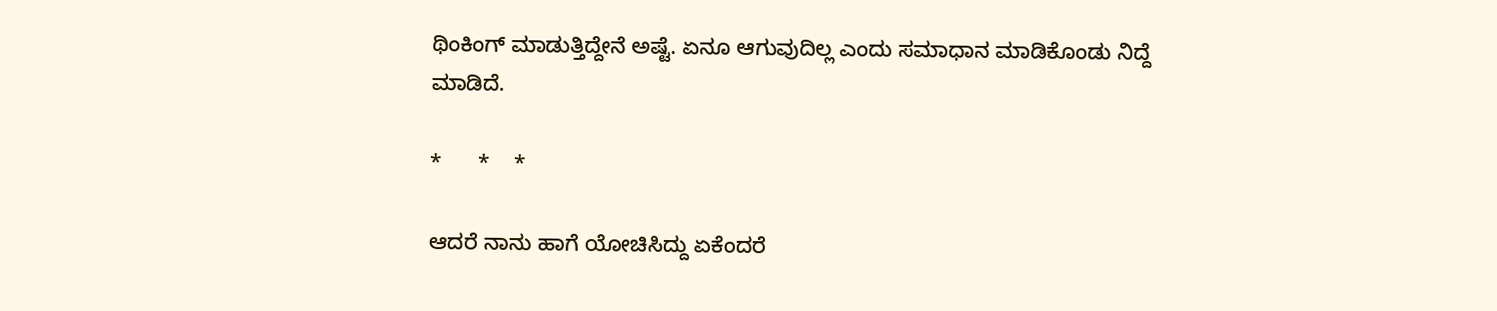ಥಿಂಕಿಂಗ್ ಮಾಡುತ್ತಿದ್ದೇನೆ ಅಷ್ಟೆ. ಏನೂ ಆಗುವುದಿಲ್ಲ ಎಂದು ಸಮಾಧಾನ ಮಾಡಿಕೊಂಡು ನಿದ್ದೆ ಮಾಡಿದೆ.

*      *    *

ಆದರೆ ನಾನು ಹಾಗೆ ಯೋಚಿಸಿದ್ದು ಏಕೆಂದರೆ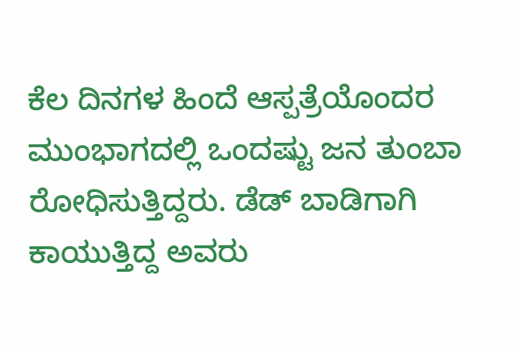ಕೆಲ ದಿನಗಳ ಹಿಂದೆ ಆಸ್ಪತ್ರೆಯೊಂದರ ಮುಂಭಾಗದಲ್ಲಿ ಒಂದಷ್ಟು ಜನ ತುಂಬಾ ರೋಧಿಸುತ್ತಿದ್ದರು. ಡೆಡ್ ಬಾಡಿಗಾಗಿ ಕಾಯುತ್ತಿದ್ದ ಅವರು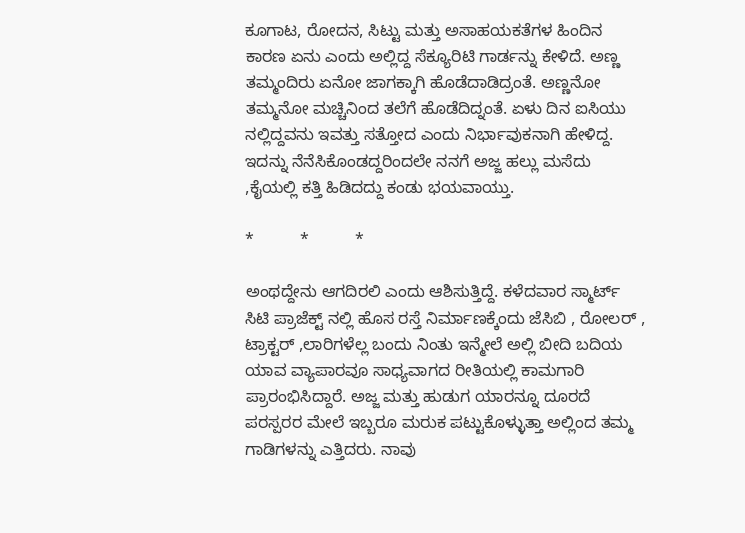ಕೂಗಾಟ, ರೋದನ, ಸಿಟ್ಟು ಮತ್ತು ಅಸಾಹಯಕತೆಗಳ ಹಿಂದಿನ ಕಾರಣ ಏನು ಎಂದು ಅಲ್ಲಿದ್ದ ಸೆಕ್ಯೂರಿಟಿ ಗಾರ್ಡನ್ನು ಕೇಳಿದೆ. ಅಣ್ಣ ತಮ್ಮಂದಿರು ಏನೋ ಜಾಗಕ್ಕಾಗಿ ಹೊಡೆದಾಡಿದ್ರಂತೆ. ಅಣ್ಣನೋ‌ ತಮ್ಮನೋ ಮಚ್ಚಿನಿಂದ ತಲೆಗೆ ಹೊಡೆದಿದ್ನಂತೆ. ಏಳು ದಿನ ಐಸಿಯು ನಲ್ಲಿದ್ದವನು ಇವತ್ತು ಸತ್ತೋದ ಎಂದು ನಿರ್ಭಾವುಕನಾಗಿ ಹೇಳಿದ್ದ. ಇದನ್ನು ನೆನೆಸಿಕೊಂಡದ್ದರಿಂದಲೇ ನನಗೆ ಅಜ್ಜ ಹಲ್ಲು ಮಸೆದು ,ಕೈಯಲ್ಲಿ ಕತ್ತಿ ಹಿಡಿದದ್ದು ಕಂಡು ಭಯವಾಯ್ತು.

*          *          *

ಅಂಥದ್ದೇನು ಆಗದಿರಲಿ ಎಂದು ಆಶಿಸುತ್ತಿದ್ದೆ. ಕಳೆದವಾರ ಸ್ಮಾರ್ಟ್ ಸಿಟಿ ಪ್ರಾಜೆಕ್ಟ್ ನಲ್ಲಿ ಹೊಸ ರಸ್ತೆ ನಿರ್ಮಾಣಕ್ಕೆಂದು ಜೆಸಿಬಿ , ರೋಲರ್ , ಟ್ರಾಕ್ಟರ್ ,ಲಾರಿಗಳೆಲ್ಲ ಬಂದು ನಿಂತು ಇನ್ಮೇಲೆ ಅಲ್ಲಿ ಬೀದಿ ಬದಿಯ ಯಾವ ವ್ಯಾಪಾರವೂ ಸಾಧ್ಯವಾಗದ ರೀತಿಯಲ್ಲಿ ಕಾಮಗಾರಿ ಪ್ರಾರಂಭಿಸಿದ್ದಾರೆ. ಅಜ್ಜ ಮತ್ತು ಹುಡುಗ ಯಾರನ್ನೂ ದೂರದೆ ಪರಸ್ಪರರ ಮೇಲೆ ಇಬ್ಬರೂ ಮರುಕ ಪಟ್ಟುಕೊಳ್ಳುತ್ತಾ ಅಲ್ಲಿಂದ ತಮ್ಮ ಗಾಡಿಗಳನ್ನು ಎತ್ತಿದರು. ನಾವು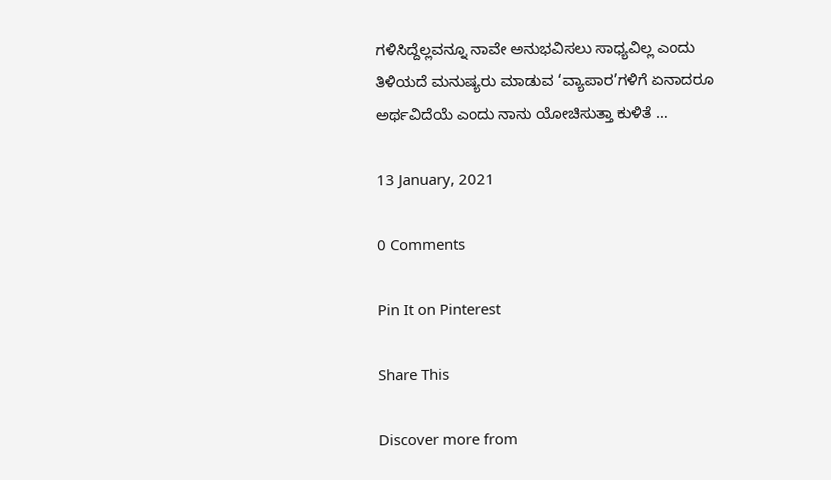ಗಳಿಸಿದ್ದೆಲ್ಲವನ್ನೂ ನಾವೇ ಅನುಭವಿಸಲು ಸಾಧ್ಯವಿಲ್ಲ ಎಂದು ತಿಳಿಯದೆ ಮನುಷ್ಯರು ಮಾಡುವ ‘ವ್ಯಾಪಾರ’ಗಳಿಗೆ ಏನಾದರೂ ಅರ್ಥವಿದೆಯೆ ಎಂದು ನಾನು ಯೋಚಿಸುತ್ತಾ ಕುಳಿತೆ …

13 January, 2021

0 Comments

Pin It on Pinterest

Share This

Discover more from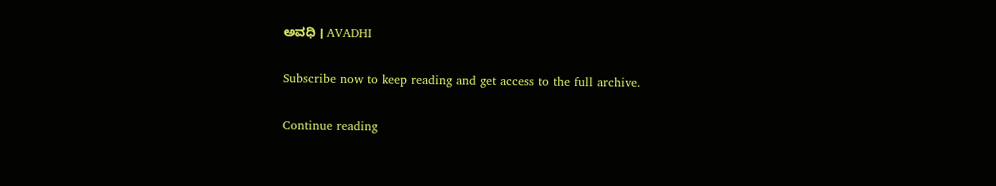ಅವಧಿ । AVADHI

Subscribe now to keep reading and get access to the full archive.

Continue reading